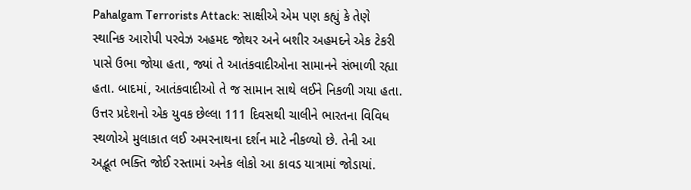Pahalgam Terrorists Attack: સાક્ષીએ એમ પણ કહ્યું કે તેણે સ્થાનિક આરોપી પરવેઝ અહમદ જોથર અને બશીર અહમદને એક ટેકરી પાસે ઉભા જોયા હતા, જ્યાં તે આતંકવાદીઓના સામાનને સંભાળી રહ્યા હતા. બાદમાં, આતંકવાદીઓ તે જ સામાન સાથે લઈને નિકળી ગયા હતા.
ઉત્તર પ્રદેશનો એક યુવક છેલ્લા 111 દિવસથી ચાલીને ભારતના વિવિધ સ્થળોએ મુલાકાત લઈ અમરનાથના દર્શન માટે નીકળ્યો છે. તેની આ અદ્ભૂત ભક્તિ જોઈ રસ્તામાં અનેક લોકો આ કાવડ યાત્રામાં જોડાયાં.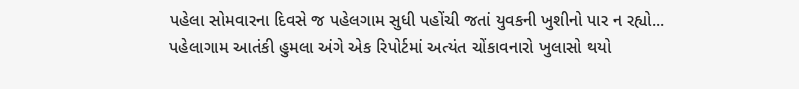પહેલા સોમવારના દિવસે જ પહેલગામ સુધી પહોંચી જતાં યુવકની ખુશીનો પાર ન રહ્યો...
પહેલાગામ આતંકી હુમલા અંગે એક રિપોર્ટમાં અત્યંત ચોંકાવનારો ખુલાસો થયો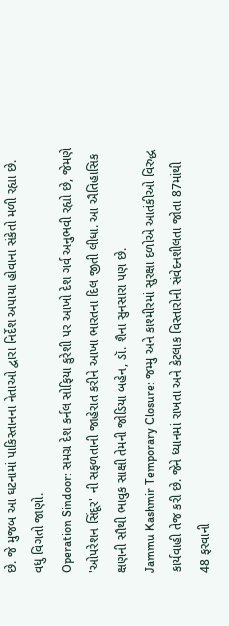છે. જે મુજબ આ ઘટનામાં પાકિસ્તાનના નેતાઓ દ્વારા નિર્દેશ અપાયા હોવાના સંકેતો મળી રહ્યા છે. વધુ વિગતો જાણો.
Operation Sindoor: સમગ્ર દેશ કર્નલ સોફિયા કુરેશી પર આખો દેશ ગર્વ અનુભવી રહ્યો છે, જેમણે 'ઓપરેશન સિંદૂર' ની સફળતાની જાહેરાત કરીને આખા ભારતના દિલ જીતી લીધા. આ ઐતિહાસિક ક્ષણની સૌથી ભાવુક સાક્ષી તેમની જોડિયા બહેન, ડૉ. શૈના સુનસારા પણ છે.
Jammu Kashmir Temporary Closure: જમ્મુ અને કાશ્મીરમાં સુરક્ષા દળોએ આતંકીઓ વિરુદ્ધ કાર્યવાહી તેજ કરી છે. જેને ધ્યાનમાં રાખતા અને કેટલાક વિસ્તારોની સંવેદનશીલતા જોતા 87માંથી 48 ફરવાની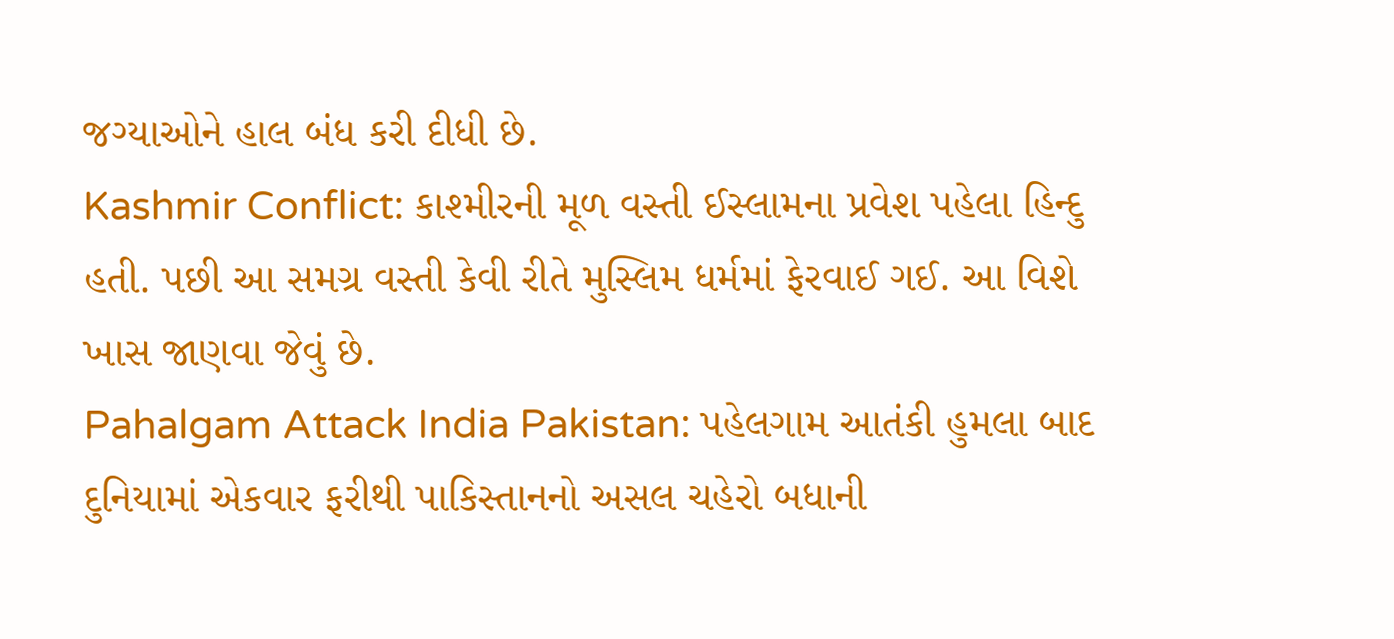જગ્યાઓને હાલ બંધ કરી દીધી છે.
Kashmir Conflict: કાશ્મીરની મૂળ વસ્તી ઈસ્લામના પ્રવેશ પહેલા હિન્દુ હતી. પછી આ સમગ્ર વસ્તી કેવી રીતે મુસ્લિમ ધર્મમાં ફેરવાઈ ગઈ. આ વિશે ખાસ જાણવા જેવું છે.
Pahalgam Attack India Pakistan: પહેલગામ આતંકી હુમલા બાદ દુનિયામાં એકવાર ફરીથી પાકિસ્તાનનો અસલ ચહેરો બધાની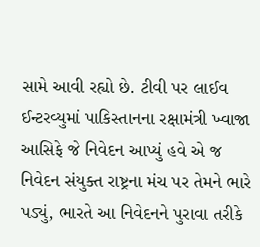સામે આવી રહ્યો છે. ટીવી પર લાઈવ ઈન્ટરવ્યુમાં પાકિસ્તાનના રક્ષામંત્રી ખ્વાજા આસિફે જે નિવેદન આપ્યું હવે એ જ નિવેદન સંયુક્ત રાષ્ટ્રના મંચ પર તેમને ભારે પડ્યું, ભારતે આ નિવેદનને પુરાવા તરીકે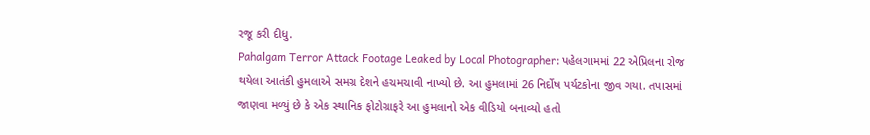રજૂ કરી દીધુ.
Pahalgam Terror Attack Footage Leaked by Local Photographer: પહેલગામમાં 22 એપ્રિલના રોજ થયેલા આતંકી હુમલાએ સમગ્ર દેશને હચમચાવી નાખ્યો છે. આ હુમલામાં 26 નિર્દોષ પર્યટકોના જીવ ગયા. તપાસમાં જાણવા મળ્યું છે કે એક સ્થાનિક ફોટોગ્રાફરે આ હુમલાનો એક વીડિયો બનાવ્યો હતો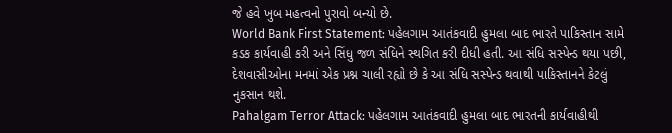જે હવે ખુબ મહત્વનો પુરાવો બન્યો છે.
World Bank First Statement: પહેલગામ આતંકવાદી હુમલા બાદ ભારતે પાકિસ્તાન સામે કડક કાર્યવાહી કરી અને સિંધુ જળ સંધિને સ્થગિત કરી દીધી હતી. આ સંધિ સસ્પેન્ડ થયા પછી, દેશવાસીઓના મનમાં એક પ્રશ્ન ચાલી રહ્યો છે કે આ સંધિ સસ્પેન્ડ થવાથી પાકિસ્તાનને કેટલું નુકસાન થશે.
Pahalgam Terror Attack: પહેલગામ આતંકવાદી હુમલા બાદ ભારતની કાર્યવાહીથી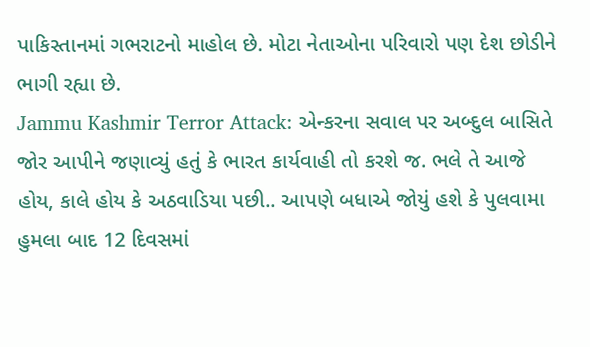પાકિસ્તાનમાં ગભરાટનો માહોલ છે. મોટા નેતાઓના પરિવારો પણ દેશ છોડીને ભાગી રહ્યા છે.
Jammu Kashmir Terror Attack: એન્કરના સવાલ પર અબ્દુલ બાસિતે જોર આપીને જણાવ્યું હતું કે ભારત કાર્યવાહી તો કરશે જ. ભલે તે આજે હોય, કાલે હોય કે અઠવાડિયા પછી.. આપણે બધાએ જોયું હશે કે પુલવામા હુમલા બાદ 12 દિવસમાં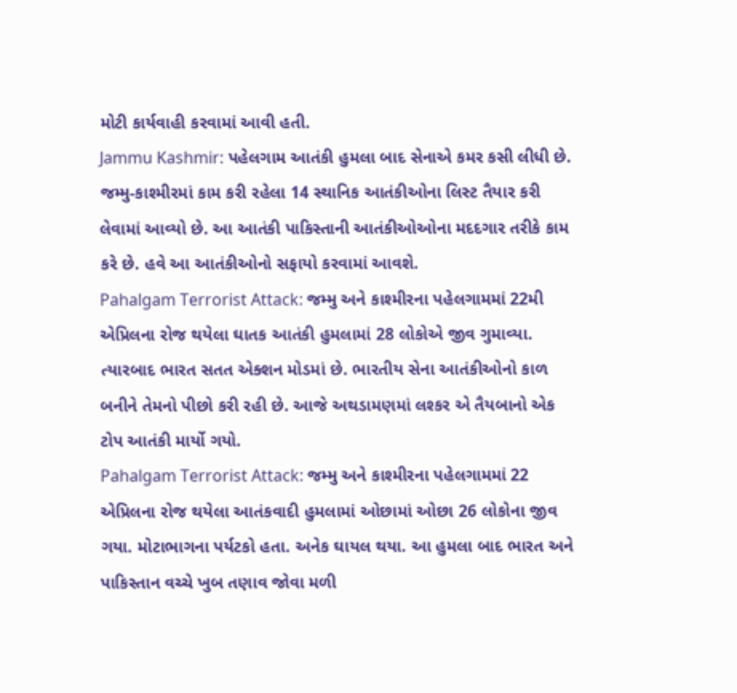મોટી કાર્યવાહી કરવામાં આવી હતી.
Jammu Kashmir: પહેલગામ આતંકી હુમલા બાદ સેનાએ કમર કસી લીધી છે. જમ્મુ-કાશ્મીરમાં કામ કરી રહેલા 14 સ્થાનિક આતંકીઓના લિસ્ટ તૈયાર કરી લેવામાં આવ્યો છે. આ આતંકી પાકિસ્તાની આતંકીઓઓના મદદગાર તરીકે કામ કરે છે. હવે આ આતંકીઓનો સફાયો કરવામાં આવશે.
Pahalgam Terrorist Attack: જમ્મુ અને કાશ્મીરના પહેલગામમાં 22મી એપ્રિલના રોજ થયેલા ઘાતક આતંકી હુમલામાં 28 લોકોએ જીવ ગુમાવ્યા. ત્યારબાદ ભારત સતત એક્શન મોડમાં છે. ભારતીય સેના આતંકીઓનો કાળ બનીને તેમનો પીછો કરી રહી છે. આજે અથડામણમાં લશ્કર એ તૈયબાનો એક ટોપ આતંકી માર્યો ગયો.
Pahalgam Terrorist Attack: જમ્મુ અને કાશ્મીરના પહેલગામમાં 22 એપ્રિલના રોજ થયેલા આતંકવાદી હુમલામાં ઓછામાં ઓછા 26 લોકોના જીવ ગયા. મોટાભાગના પર્યટકો હતા. અનેક ઘાયલ થયા. આ હુમલા બાદ ભારત અને પાકિસ્તાન વચ્ચે ખુબ તણાવ જોવા મળી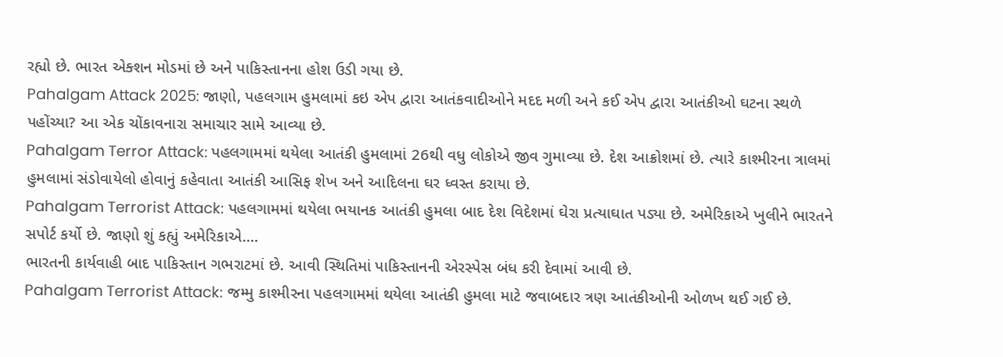રહ્યો છે. ભારત એક્શન મોડમાં છે અને પાકિસ્તાનના હોશ ઉડી ગયા છે.
Pahalgam Attack 2025: જાણો, પહલગામ હુમલામાં કઇ એપ દ્વારા આતંકવાદીઓને મદદ મળી અને કઈ એપ દ્વારા આતંકીઓ ઘટના સ્થળે પહોંચ્યા? આ એક ચોંકાવનારા સમાચાર સામે આવ્યા છે.
Pahalgam Terror Attack: પહલગામમાં થયેલા આતંકી હુમલામાં 26થી વધુ લોકોએ જીવ ગુમાવ્યા છે. દેશ આક્રોશમાં છે. ત્યારે કાશ્મીરના ત્રાલમાં હુમલામાં સંડોવાયેલો હોવાનું કહેવાતા આતંકી આસિફ શેખ અને આદિલના ઘર ધ્વસ્ત કરાયા છે.
Pahalgam Terrorist Attack: પહલગામમાં થયેલા ભયાનક આતંકી હુમલા બાદ દેશ વિદેશમાં ઘેરા પ્રત્યાઘાત પડ્યા છે. અમેરિકાએ ખુલીને ભારતને સપોર્ટ કર્યો છે. જાણો શું કહ્યું અમેરિકાએ....
ભારતની કાર્યવાહી બાદ પાકિસ્તાન ગભરાટમાં છે. આવી સ્થિતિમાં પાકિસ્તાનની એરસ્પેસ બંધ કરી દેવામાં આવી છે.
Pahalgam Terrorist Attack: જમ્મુ કાશ્મીરના પહલગામમાં થયેલા આતંકી હુમલા માટે જવાબદાર ત્રણ આતંકીઓની ઓળખ થઈ ગઈ છે.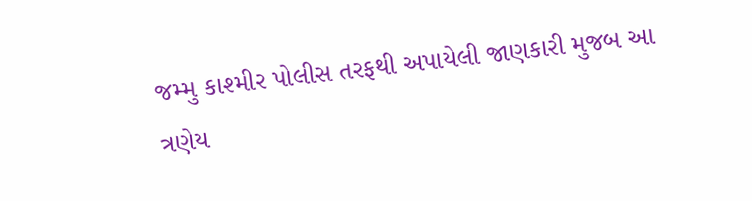જમ્મુ કાશ્મીર પોલીસ તરફથી અપાયેલી જાણકારી મુજબ આ ત્રણેય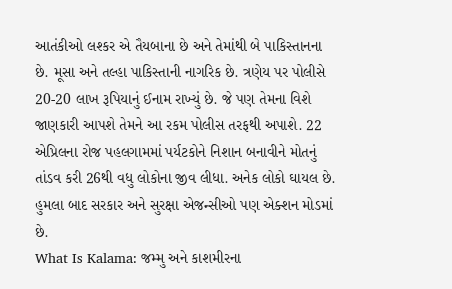આતંકીઓ લશ્કર એ તૈયબાના છે અને તેમાંથી બે પાકિસ્તાનના છે. મૂસા અને તલ્હા પાકિસ્તાની નાગરિક છે. ત્રણેય પર પોલીસે 20-20 લાખ રૂપિયાનું ઈનામ રાખ્યું છે. જે પણ તેમના વિશે જાણકારી આપશે તેમને આ રકમ પોલીસ તરફથી અપાશે. 22 એપ્રિલના રોજ પહલગામમાં પર્યટકોને નિશાન બનાવીને મોતનું તાંડવ કરી 26થી વધુ લોકોના જીવ લીધા. અનેક લોકો ઘાયલ છે. હુમલા બાદ સરકાર અને સુરક્ષા એજન્સીઓ પણ એક્શન મોડમાં છે.
What Is Kalama: જમ્મુ અને કાશમીરના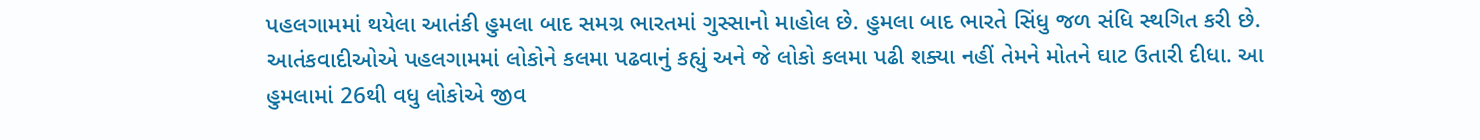પહલગામમાં થયેલા આતંકી હુમલા બાદ સમગ્ર ભારતમાં ગુસ્સાનો માહોલ છે. હુમલા બાદ ભારતે સિંધુ જળ સંધિ સ્થગિત કરી છે. આતંકવાદીઓએ પહલગામમાં લોકોને કલમા પઢવાનું કહ્યું અને જે લોકો કલમા પઢી શક્યા નહીં તેમને મોતને ઘાટ ઉતારી દીધા. આ હુમલામાં 26થી વધુ લોકોએ જીવ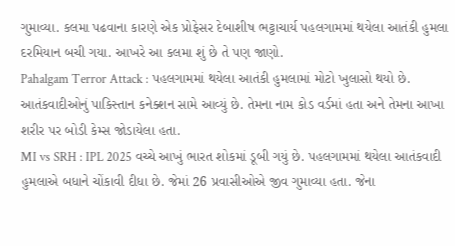ગુમાવ્યા. કલમા પઢવાના કારણે એક પ્રોફેસર દેબાશીષ ભટ્ટાચાર્ય પહલગામમાં થયેલા આતંકી હુમલા દરમિયાન બચી ગયા. આખરે આ કલમા શું છે તે પણ જાણો.
Pahalgam Terror Attack : પહલગામમાં થયેલા આતંકી હુમલામાં મોટો ખુલાસો થયો છે. આતંકવાદીઓનું પાકિસ્તાન કનેક્શન સામે આવ્યું છે. તેમના નામ કોડ વર્ડમાં હતા અને તેમના આખા શરીર પર બોડી કેમ્સ જોડાયેલા હતા.
MI vs SRH : IPL 2025 વચ્ચે આખું ભારત શોકમાં ડૂબી ગયું છે. પહલગામમાં થયેલા આતંકવાદી હુમલાએ બધાને ચોંકાવી દીધા છે. જેમાં 26 પ્રવાસીઓએ જીવ ગુમાવ્યા હતા. જેના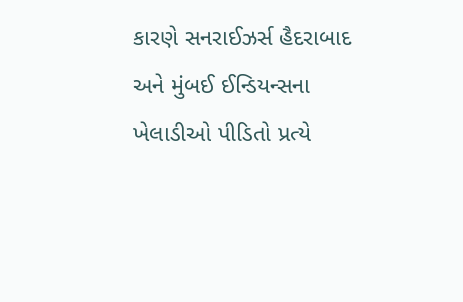કારણે સનરાઈઝર્સ હૈદરાબાદ અને મુંબઈ ઈન્ડિયન્સના ખેલાડીઓ પીડિતો પ્રત્યે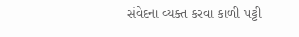સંવેદના વ્યક્ત કરવા કાળી પટ્ટી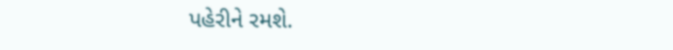પહેરીને રમશે.